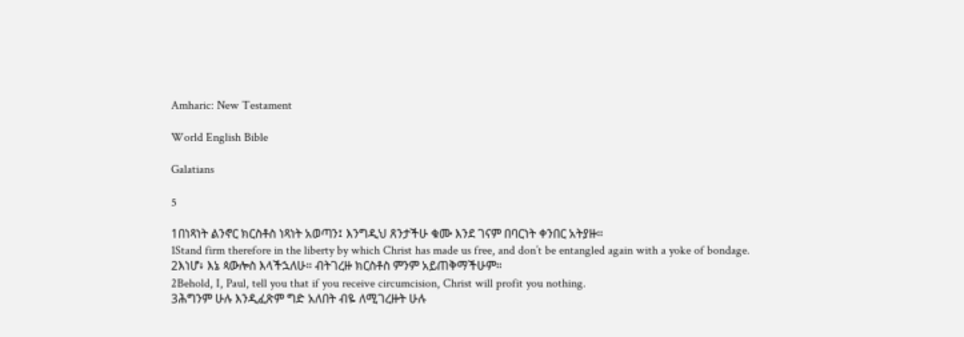Amharic: New Testament

World English Bible

Galatians

5

1በነጻነት ልንኖር ክርስቶስ ነጻነት አወጣን፤ እንግዲህ ጸንታችሁ ቁሙ እንደ ገናም በባርነት ቀንበር አትያዙ።
1Stand firm therefore in the liberty by which Christ has made us free, and don’t be entangled again with a yoke of bondage.
2እነሆ፥ እኔ ጳውሎስ እላችኋለሁ። ብትገረዙ ክርስቶስ ምንም አይጠቅማችሁም።
2Behold, I, Paul, tell you that if you receive circumcision, Christ will profit you nothing.
3ሕግንም ሁሉ እንዲፈጽም ግድ አለበት ብዬ ለሚገረዙት ሁሉ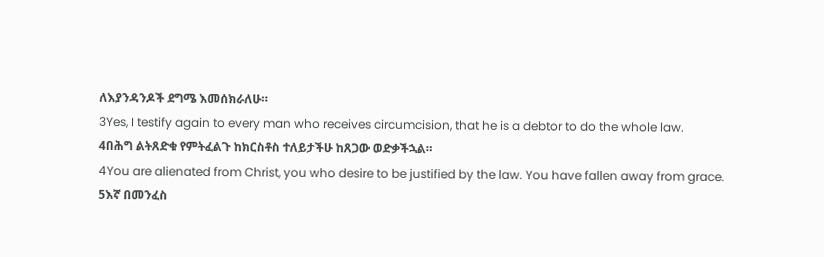ለእያንዳንዶች ደግሜ እመሰክራለሁ።
3Yes, I testify again to every man who receives circumcision, that he is a debtor to do the whole law.
4በሕግ ልትጸድቁ የምትፈልጉ ከክርስቶስ ተለይታችሁ ከጸጋው ወድቃችኋል።
4You are alienated from Christ, you who desire to be justified by the law. You have fallen away from grace.
5እኛ በመንፈስ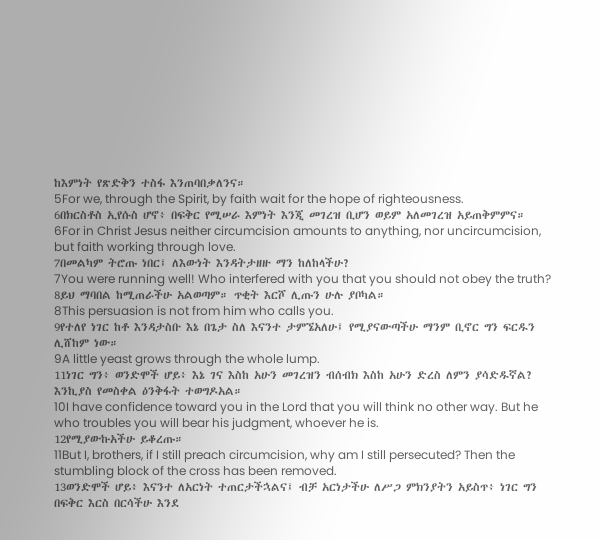ከእምነት የጽድቅን ተስፋ እንጠባበቃለንና።
5For we, through the Spirit, by faith wait for the hope of righteousness.
6በክርስቶስ ኢየሱስ ሆኖ፥ በፍቅር የሚሠራ እምነት እንጂ መገረዝ ቢሆን ወይም አለመገረዝ አይጠቅምምና።
6For in Christ Jesus neither circumcision amounts to anything, nor uncircumcision, but faith working through love.
7በመልካም ትሮጡ ነበር፤ ለእውነት እንዳትታዘዙ ማን ከለከላችሁ?
7You were running well! Who interfered with you that you should not obey the truth?
8ይህ ማባበል ከሚጠራችሁ አልወጣም። ጥቂት እርሾ ሊጡን ሁሉ ያቦካል።
8This persuasion is not from him who calls you.
9የተለየ ነገር ከቶ እንዳታስቡ እኔ በጌታ ስለ እናንተ ታምኜአለሁ፤ የሚያናውጣችሁ ማንም ቢኖር ግን ፍርዱን ሊሸከም ነው።
9A little yeast grows through the whole lump.
11ነገር ግን፥ ወንድሞች ሆይ፥ እኔ ገና እስከ አሁን መገረዝን ብሰብክ እስከ አሁን ድረስ ለምን ያሳድዱኛል? እንኪያስ የመስቀል ዕንቅፋት ተወግዶአል።
10I have confidence toward you in the Lord that you will think no other way. But he who troubles you will bear his judgment, whoever he is.
12የሚያውኩአችሁ ይቆረጡ።
11But I, brothers, if I still preach circumcision, why am I still persecuted? Then the stumbling block of the cross has been removed.
13ወንድሞች ሆይ፥ እናንተ ለአርነት ተጠርታችኋልና፤ ብቻ አርነታችሁ ለሥጋ ምክንያትን አይስጥ፥ ነገር ግን በፍቅር እርስ በርሳችሁ እንደ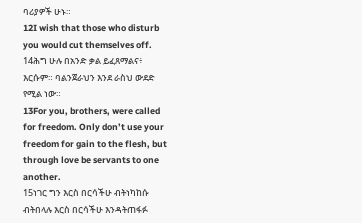ባሪያዎች ሁኑ።
12I wish that those who disturb you would cut themselves off.
14ሕግ ሁሉ በአንድ ቃል ይፈጸማልና፥ እርሱም። ባልንጀራህን እንደ ራስህ ውደድ የሚል ነው።
13For you, brothers, were called for freedom. Only don’t use your freedom for gain to the flesh, but through love be servants to one another.
15ነገር ግን እርስ በርሳችሁ ብትነካከሱ ብትበላሉ እርስ በርሳችሁ እንዳትጠፋፉ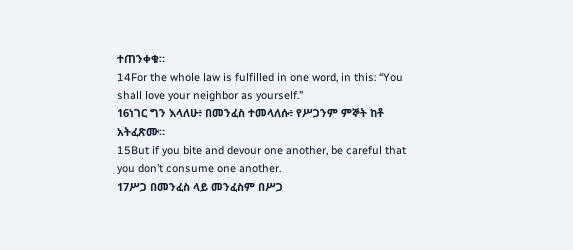ተጠንቀቁ።
14For the whole law is fulfilled in one word, in this: “You shall love your neighbor as yourself.”
16ነገር ግን እላለሁ፥ በመንፈስ ተመላለሱ፥ የሥጋንም ምኞት ከቶ አትፈጽሙ።
15But if you bite and devour one another, be careful that you don’t consume one another.
17ሥጋ በመንፈስ ላይ መንፈስም በሥጋ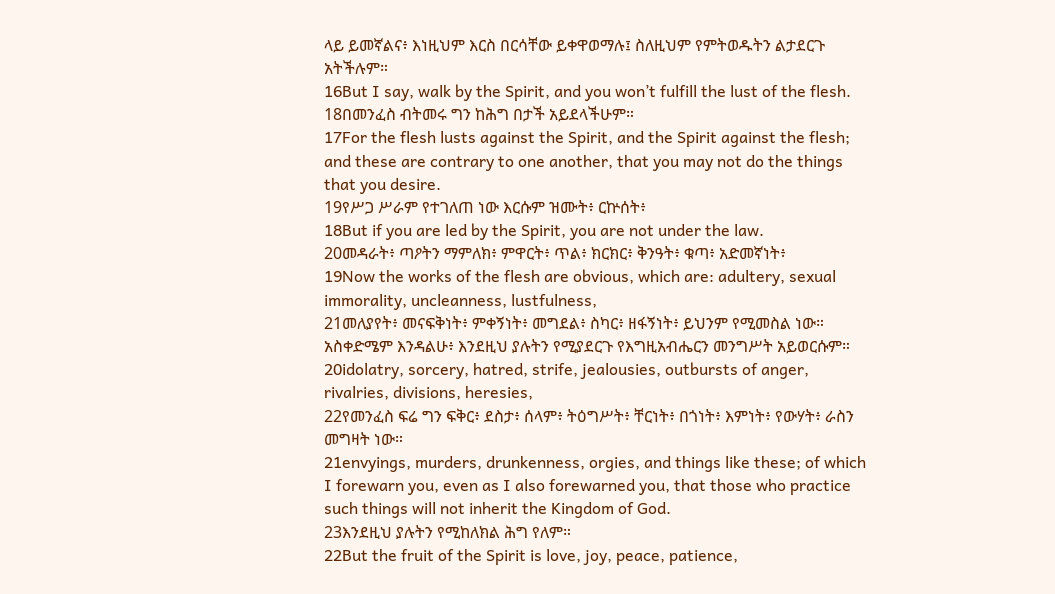ላይ ይመኛልና፥ እነዚህም እርስ በርሳቸው ይቀዋወማሉ፤ ስለዚህም የምትወዱትን ልታደርጉ አትችሉም።
16But I say, walk by the Spirit, and you won’t fulfill the lust of the flesh.
18በመንፈስ ብትመሩ ግን ከሕግ በታች አይደላችሁም።
17For the flesh lusts against the Spirit, and the Spirit against the flesh; and these are contrary to one another, that you may not do the things that you desire.
19የሥጋ ሥራም የተገለጠ ነው እርሱም ዝሙት፥ ርኵሰት፥
18But if you are led by the Spirit, you are not under the law.
20መዳራት፥ ጣዖትን ማምለክ፥ ምዋርት፥ ጥል፥ ክርክር፥ ቅንዓት፥ ቁጣ፥ አድመኛነት፥
19Now the works of the flesh are obvious, which are: adultery, sexual immorality, uncleanness, lustfulness,
21መለያየት፥ መናፍቅነት፥ ምቀኝነት፥ መግደል፥ ስካር፥ ዘፋኝነት፥ ይህንም የሚመስል ነው። አስቀድሜም እንዳልሁ፥ እንደዚህ ያሉትን የሚያደርጉ የእግዚአብሔርን መንግሥት አይወርሱም።
20idolatry, sorcery, hatred, strife, jealousies, outbursts of anger, rivalries, divisions, heresies,
22የመንፈስ ፍሬ ግን ፍቅር፥ ደስታ፥ ሰላም፥ ትዕግሥት፥ ቸርነት፥ በጎነት፥ እምነት፥ የውሃት፥ ራስን መግዛት ነው።
21envyings, murders, drunkenness, orgies, and things like these; of which I forewarn you, even as I also forewarned you, that those who practice such things will not inherit the Kingdom of God.
23እንደዚህ ያሉትን የሚከለክል ሕግ የለም።
22But the fruit of the Spirit is love, joy, peace, patience,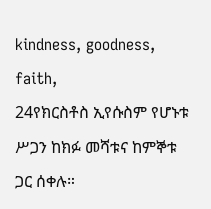kindness, goodness, faith,
24የክርስቶስ ኢየሱስም የሆኑቱ ሥጋን ከክፉ መሻቱና ከምኞቱ ጋር ሰቀሉ።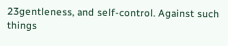23gentleness, and self-control. Against such things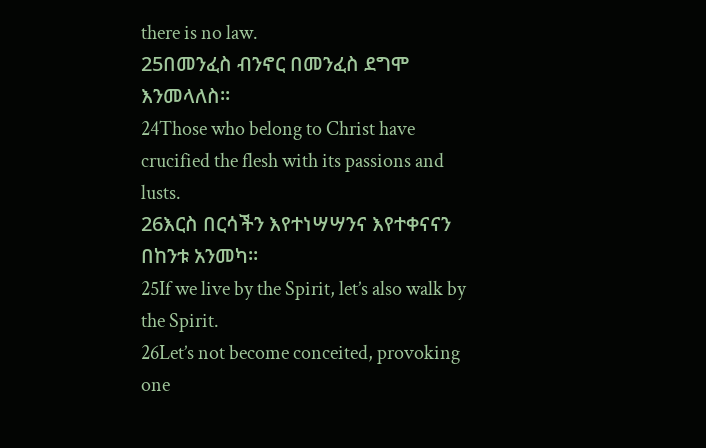there is no law.
25በመንፈስ ብንኖር በመንፈስ ደግሞ እንመላለስ።
24Those who belong to Christ have crucified the flesh with its passions and lusts.
26እርስ በርሳችን እየተነሣሣንና እየተቀናናን በከንቱ አንመካ።
25If we live by the Spirit, let’s also walk by the Spirit.
26Let’s not become conceited, provoking one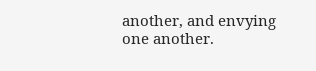another, and envying one another.